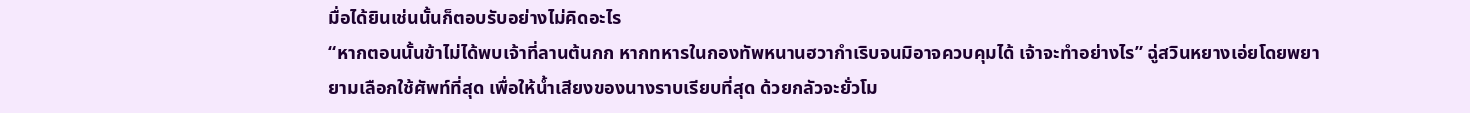มื่อได้ยินเช่นนั้นก็ตอบรับอย่างไม่คิดอะไร
“หากตอนนั้นข้าไม่ได้พบเจ้าที่ลานต้นกก หากทหารในกองทัพหนานฮวากำเริบจนมิอาจควบคุมได้ เจ้าจะทำอย่างไร” ฉู่สวินหยางเอ่ยโดยพยายามเลือกใช้ศัพท์ที่สุด เพื่อให้น้ำเสียงของนางราบเรียบที่สุด ด้วยกลัวจะยั่วโม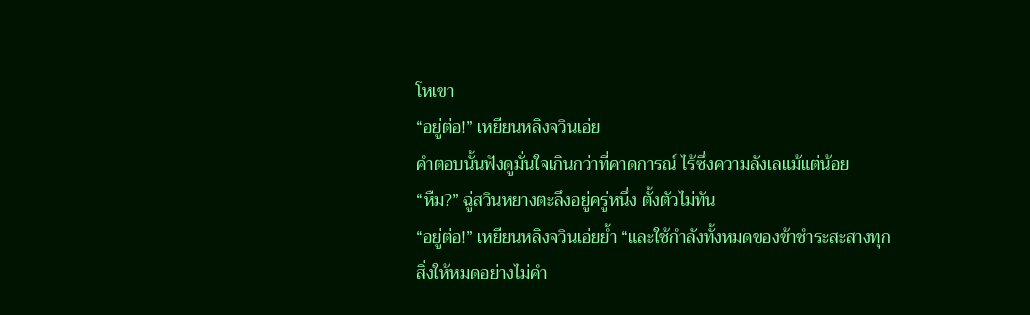โหเขา
“อยู่ต่อ!” เหยียนหลิงจวินเอ่ย
คำตอบนั้นฟังดูมั่นใจเกินกว่าที่คาดการณ์ ไร้ซึ่งความลังเลแม้แต่น้อย
“หืม?” ฉู่สวินหยางตะลึงอยู่ครู่หนึ่ง ตั้งตัวไม่ทัน
“อยู่ต่อ!” เหยียนหลิงจวินเอ่ยย้ำ “และใช้กำลังทั้งหมดของข้าชำระสะสางทุกสิ่งให้หมดอย่างไม่คำ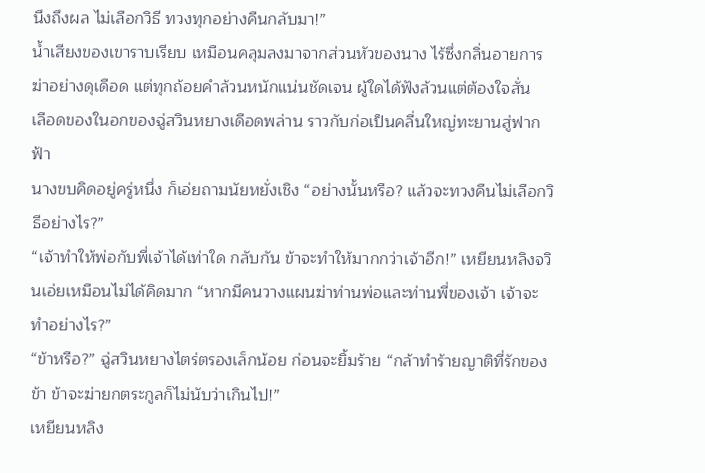นึงถึงผล ไม่เลือกวิธี ทวงทุกอย่างคืนกลับมา!”
น้ำเสียงของเขาราบเรียบ เหมือนคลุมลงมาจากส่วนหัวของนาง ไร้ซึ่งกลิ่นอายการฆ่าอย่างดุเดือด แต่ทุกถ้อยคำล้วนหนักแน่นชัดเจน ผู้ใดได้ฟังล้วนแต่ต้องใจสั่น
เลือดของในอกของฉู่สวินหยางเดือดพล่าน ราวกับก่อเป็นคลื่นใหญ่ทะยานสู่ฟากฟ้า
นางขบคิดอยู่ครู่หนึ่ง ก็เอ่ยถามนัยหยั่งเชิง “อย่างนั้นหรือ? แล้วจะทวงคืนไม่เลือกวิธีอย่างไร?”
“เจ้าทำให้พ่อกับพี่เจ้าได้เท่าใด กลับกัน ข้าจะทำให้มากกว่าเจ้าอีก!” เหยียนหลิงจวินเอ่ยเหมือนไม่ได้คิดมาก “หากมีคนวางแผนฆ่าท่านพ่อและท่านพี่ของเจ้า เจ้าจะทำอย่างไร?”
“ข้าหรือ?” ฉู่สวินหยางไตร่ตรองเล็กน้อย ก่อนจะยิ้มร้าย “กล้าทำร้ายญาติที่รักของข้า ข้าจะฆ่ายกตระกูลก็ไม่นับว่าเกินไป!”
เหยียนหลิง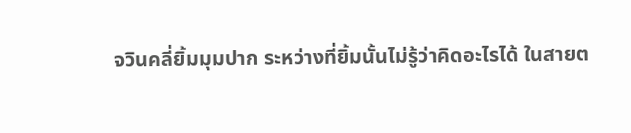จวินคลี่ยิ้มมุมปาก ระหว่างที่ยิ้มนั้นไม่รู้ว่าคิดอะไรได้ ในสายต